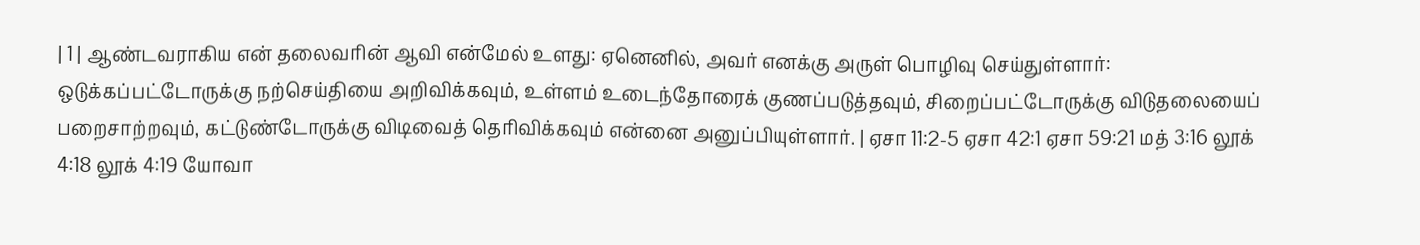| 1 | ஆண்டவராகிய என் தலைவரின் ஆவி என்மேல் உளது: ஏனெனில், அவர் எனக்கு அருள் பொழிவு செய்துள்ளார்: ஒடுக்கப்பட்டோருக்கு நற்செய்தியை அறிவிக்கவும், உள்ளம் உடைந்தோரைக் குணப்படுத்தவும், சிறைப்பட்டோருக்கு விடுதலையைப் பறைசாற்றவும், கட்டுண்டோருக்கு விடிவைத் தெரிவிக்கவும் என்னை அனுப்பியுள்ளார். | ஏசா 11:2-5 ஏசா 42:1 ஏசா 59:21 மத் 3:16 லூக் 4:18 லூக் 4:19 யோவா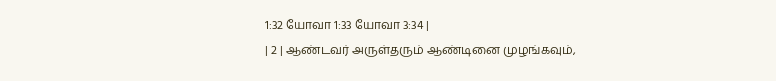1:32 யோவா 1:33 யோவா 3:34 |
| 2 | ஆண்டவர் அருள்தரும் ஆண்டினை முழங்கவும்,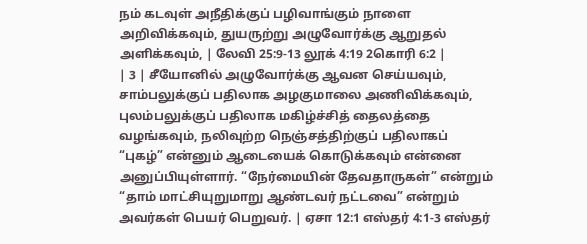நம் கடவுள் அநீதிக்குப் பழிவாங்கும் நாளை அறிவிக்கவும், துயருற்று அழுவோர்க்கு ஆறுதல் அளிக்கவும், | லேவி 25:9-13 லூக் 4:19 2கொரி 6:2 |
| 3 | சீயோனில் அழுவோர்க்கு ஆவன செய்யவும், சாம்பலுக்குப் பதிலாக அழகுமாலை அணிவிக்கவும், புலம்பலுக்குப் பதிலாக மகிழ்ச்சித் தைலத்தை வழங்கவும், நலிவுற்ற நெஞ்சத்திற்குப் பதிலாகப் “புகழ்” என்னும் ஆடையைக் கொடுக்கவும் என்னை அனுப்பியுள்ளார். “நேர்மையின் தேவதாருகள்” என்றும் “தாம் மாட்சியுறுமாறு ஆண்டவர் நட்டவை” என்றும் அவர்கள் பெயர் பெறுவர். | ஏசா 12:1 எஸ்தர் 4:1-3 எஸ்தர்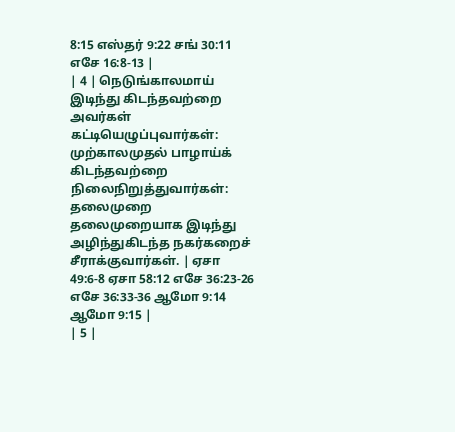8:15 எஸ்தர் 9:22 சங் 30:11 எசே 16:8-13 |
| 4 | நெடுங்காலமாய் இடிந்து கிடந்தவற்றை அவர்கள் கட்டியெழுப்புவார்கள்: முற்காலமுதல் பாழாய்க் கிடந்தவற்றை நிலைநிறுத்துவார்கள்: தலைமுறை தலைமுறையாக இடிந்து அழிந்துகிடந்த நகர்கறைச் சீராக்குவார்கள். | ஏசா 49:6-8 ஏசா 58:12 எசே 36:23-26 எசே 36:33-36 ஆமோ 9:14 ஆமோ 9:15 |
| 5 |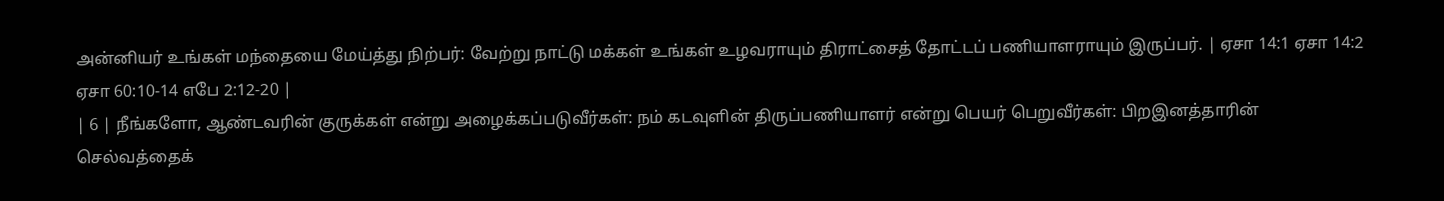அன்னியர் உங்கள் மந்தையை மேய்த்து நிற்பர்: வேற்று நாட்டு மக்கள் உங்கள் உழவராயும் திராட்சைத் தோட்டப் பணியாளராயும் இருப்பர். | ஏசா 14:1 ஏசா 14:2 ஏசா 60:10-14 எபே 2:12-20 |
| 6 | நீங்களோ, ஆண்டவரின் குருக்கள் என்று அழைக்கப்படுவீர்கள்: நம் கடவுளின் திருப்பணியாளர் என்று பெயர் பெறுவீர்கள்: பிறஇனத்தாரின் செல்வத்தைக்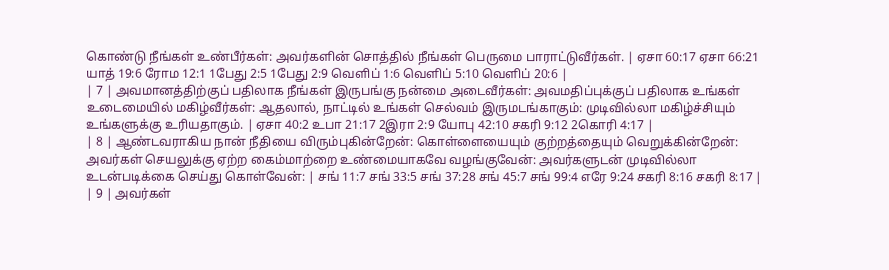கொண்டு நீங்கள் உண்பீர்கள்: அவர்களின் சொத்தில் நீங்கள் பெருமை பாராட்டுவீர்கள். | ஏசா 60:17 ஏசா 66:21 யாத் 19:6 ரோம 12:1 1பேது 2:5 1பேது 2:9 வெளிப் 1:6 வெளிப் 5:10 வெளிப் 20:6 |
| 7 | அவமானத்திற்குப் பதிலாக நீங்கள் இருபங்கு நன்மை அடைவீர்கள்: அவமதிப்புக்குப் பதிலாக உங்கள் உடைமையில் மகிழ்வீர்கள்: ஆதலால், நாட்டில் உங்கள் செல்வம் இருமடங்காகும்: முடிவில்லா மகிழ்ச்சியும் உங்களுக்கு உரியதாகும். | ஏசா 40:2 உபா 21:17 2இரா 2:9 யோபு 42:10 சகரி 9:12 2கொரி 4:17 |
| 8 | ஆண்டவராகிய நான் நீதியை விரும்புகின்றேன்: கொள்ளையையும் குற்றத்தையும் வெறுக்கின்றேன்: அவர்கள் செயலுக்கு ஏற்ற கைம்மாற்றை உண்மையாகவே வழங்குவேன்: அவர்களுடன் முடிவில்லா உடன்படிக்கை செய்து கொள்வேன்: | சங் 11:7 சங் 33:5 சங் 37:28 சங் 45:7 சங் 99:4 எரே 9:24 சகரி 8:16 சகரி 8:17 |
| 9 | அவர்கள்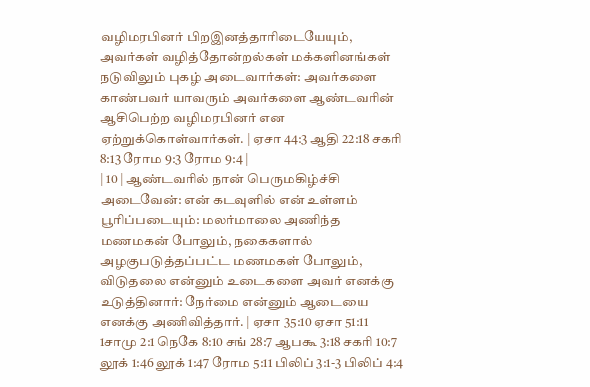வழிமரபினர் பிறஇனத்தாரிடையேயும், அவர்கள் வழித்தோன்றல்கள் மக்களினங்கள் நடுவிலும் புகழ் அடைவார்கள்: அவர்களை காண்பவர் யாவரும் அவர்களை ஆண்டவரின் ஆசிபெற்ற வழிமரபினர் என ஏற்றுக்கொள்வார்கள். | ஏசா 44:3 ஆதி 22:18 சகரி 8:13 ரோம 9:3 ரோம 9:4 |
| 10 | ஆண்டவரில் நான் பெருமகிழ்ச்சி அடைவேன்: என் கடவுளில் என் உள்ளம் பூரிப்படையும்: மலர்மாலை அணிந்த மணமகன் போலும், நகைகளால் அழகுபடுத்தப்பட்ட மணமகள் போலும், விடுதலை என்னும் உடைகளை அவர் எனக்கு உடுத்தினார்: நேர்மை என்னும் ஆடையை எனக்கு அணிவித்தார். | ஏசா 35:10 ஏசா 51:11 1சாமு 2:1 நெகே 8:10 சங் 28:7 ஆபகூ 3:18 சகரி 10:7 லூக் 1:46 லூக் 1:47 ரோம 5:11 பிலிப் 3:1-3 பிலிப் 4:4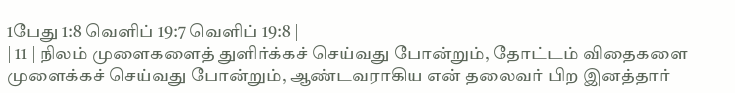1பேது 1:8 வெளிப் 19:7 வெளிப் 19:8 |
| 11 | நிலம் முளைகளைத் துளிர்க்கச் செய்வது போன்றும், தோட்டம் விதைகளை முளைக்கச் செய்வது போன்றும், ஆண்டவராகிய என் தலைவர் பிற இனத்தார்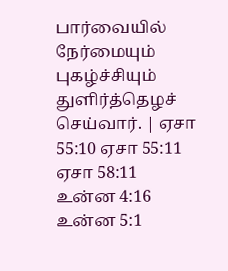பார்வையில் நேர்மையும் புகழ்ச்சியும் துளிர்த்தெழச் செய்வார். | ஏசா 55:10 ஏசா 55:11 ஏசா 58:11 உன்ன 4:16 உன்ன 5:1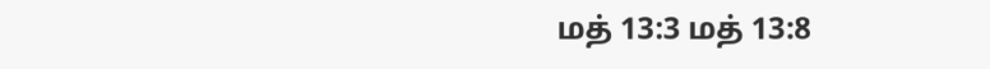மத் 13:3 மத் 13:8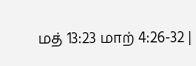மத் 13:23 மாற் 4:26-32 |